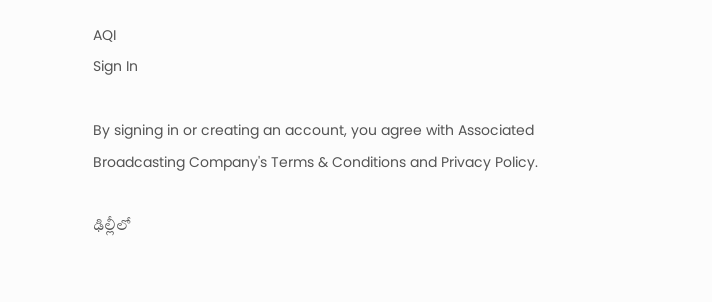AQI
Sign In

By signing in or creating an account, you agree with Associated Broadcasting Company's Terms & Conditions and Privacy Policy.

ఢిల్లీలో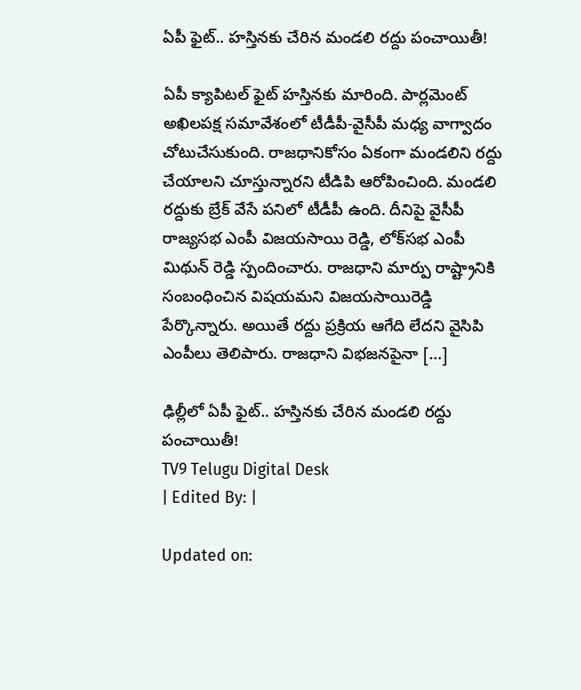ఏపీ ఫైట్.. హస్తినకు చేరిన మండలి రద్దు పంచాయితీ!

ఏపీ క్యాపిటల్ ఫైట్ హస్తినకు మారింది. పార్లమెంట్ అఖిలపక్ష సమావేశంలో టీడీపీ-వైసీపీ మధ్య వాగ్వాదం చోటుచేసుకుంది. రాజధానికోసం ఏకంగా మండలిని రద్దు చేయాలని చూస్తున్నారని టీడిపి ఆరోపించింది. మండలి రద్దుకు బ్రేక్ వేసే పనిలో టీడీపీ ఉంది. దీనిపై వైసీపీ రాజ్యసభ ఎంపీ విజయసాయి రెడ్డి, లోక్‌సభ ఎంపీ మిథున్ రెడ్డి స్పందించారు. రాజధాని మార్పు రాష్ట్రానికి సంబంధించిన విషయమని విజయసాయిరెడ్డి పేర్కొన్నారు. అయితే రద్దు ప్రక్రియ ఆగేది లేదని వైసిపి ఎంపీలు తెలిపారు. రాజధాని విభజనపైనా […]

ఢిల్లీలో ఏపీ ఫైట్.. హస్తినకు చేరిన మండలి రద్దు పంచాయితీ!
TV9 Telugu Digital Desk
| Edited By: |

Updated on: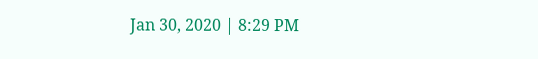Jan 30, 2020 | 8:29 PM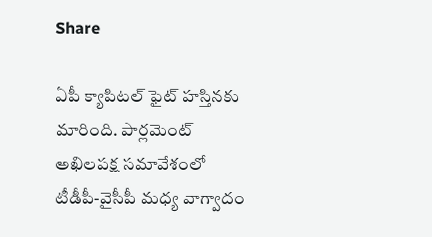Share

ఏపీ క్యాపిటల్ ఫైట్ హస్తినకు మారింది. పార్లమెంట్ అఖిలపక్ష సమావేశంలో టీడీపీ-వైసీపీ మధ్య వాగ్వాదం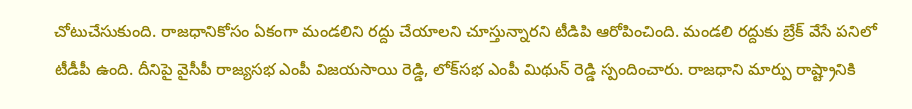చోటుచేసుకుంది. రాజధానికోసం ఏకంగా మండలిని రద్దు చేయాలని చూస్తున్నారని టీడిపి ఆరోపించింది. మండలి రద్దుకు బ్రేక్ వేసే పనిలో టీడీపీ ఉంది. దీనిపై వైసీపీ రాజ్యసభ ఎంపీ విజయసాయి రెడ్డి, లోక్‌సభ ఎంపీ మిథున్ రెడ్డి స్పందించారు. రాజధాని మార్పు రాష్ట్రానికి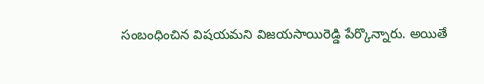సంబంధించిన విషయమని విజయసాయిరెడ్డి పేర్కొన్నారు. అయితే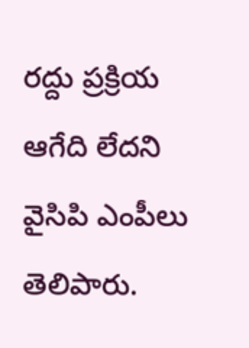రద్దు ప్రక్రియ ఆగేది లేదని వైసిపి ఎంపీలు తెలిపారు.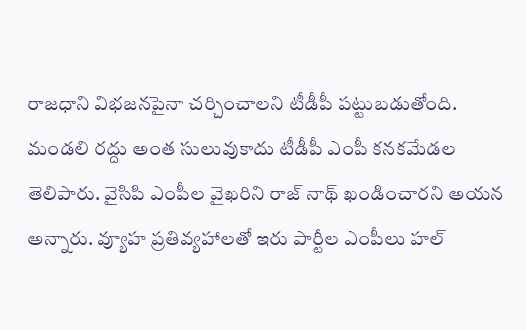రాజధాని విభజనపైనా చర్చించాలని టీడీపీ పట్టుబడుతోంది. మండలి రద్దు అంత సులువుకాదు టీడీపీ ఎంపీ కనకమేడల తెలిపారు. వైసిపి ఎంపీల వైఖరిని రాజ్ నాథ్ ఖండించారని అయన అన్నారు. వ్యూహ ప్రతివ్యహాలతో ఇరు పార్టీల ఎంపీలు హల్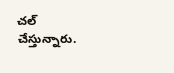చల్ చేస్తున్నారు.